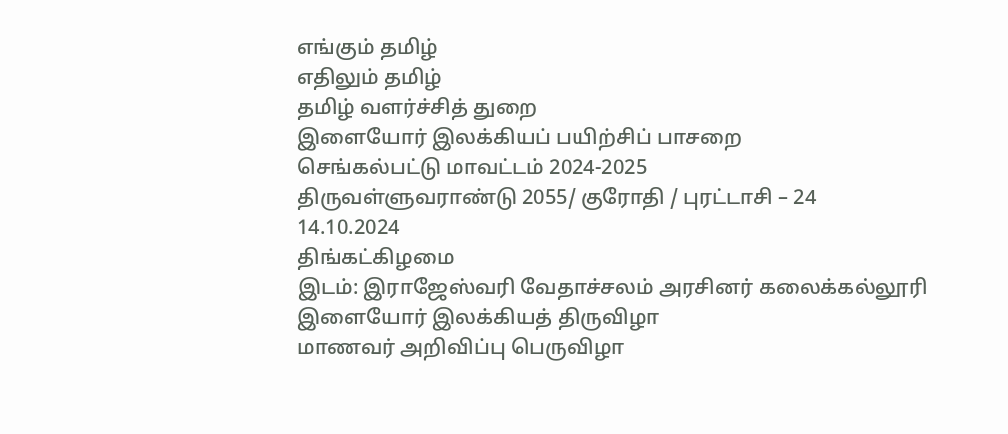எங்கும் தமிழ்
எதிலும் தமிழ்
தமிழ் வளர்ச்சித் துறை
இளையோர் இலக்கியப் பயிற்சிப் பாசறை
செங்கல்பட்டு மாவட்டம் 2024-2025
திருவள்ளுவராண்டு 2055/ குரோதி / புரட்டாசி – 24
14.10.2024
திங்கட்கிழமை
இடம்: இராஜேஸ்வரி வேதாச்சலம் அரசினர் கலைக்கல்லூரி
இளையோர் இலக்கியத் திருவிழா
மாணவர் அறிவிப்பு பெருவிழா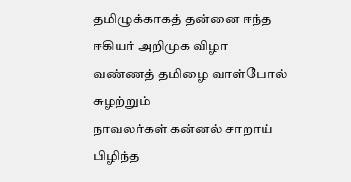தமிழுக்காகத் தன்னை ஈந்த ஈகியர் அறிமுக விழா
வண்ணத் தமிழை வாள்போல் சுழற்றும்
நாவலர்கள் கன்னல் சாறாய் பிழிந்த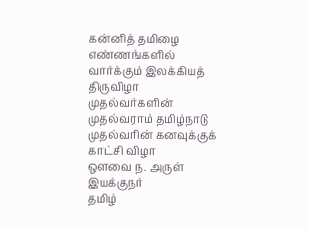கன்னித் தமிழை எண்ணங்களில்
வார்க்கும் இலக்கியத் திருவிழா
முதல்வர்களின் முதல்வராம் தமிழ்நாடு
முதல்வரின் கனவுக்குக் காட்சி விழா
ஔவை ந. அருள்
இயக்குநர்
தமிழ்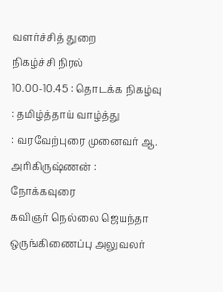வளர்ச்சித் துறை
நிகழ்ச்சி நிரல்
10.00-10.45 : தொடக்க நிகழ்வு
: தமிழ்த்தாய் வாழ்த்து
: வரவேற்புரை முனைவர் ஆ. அரிகிருஷ்ணன் :
நோக்கவுரை
கவிஞர் நெல்லை ஜெயந்தா ஒருங்கிணைப்பு அலுவலர்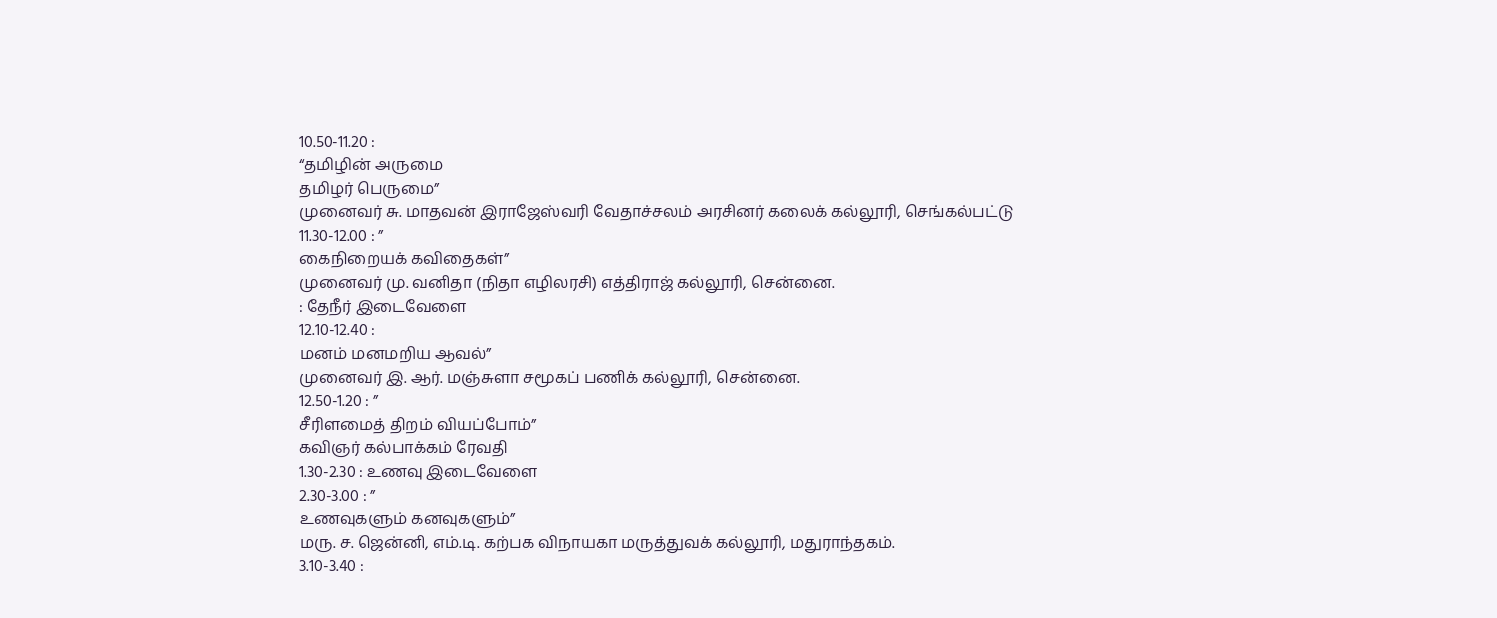10.50-11.20 :
“தமிழின் அருமை
தமிழர் பெருமை”
முனைவர் சு. மாதவன் இராஜேஸ்வரி வேதாச்சலம் அரசினர் கலைக் கல்லூரி, செங்கல்பட்டு
11.30-12.00 : ”
கைநிறையக் கவிதைகள்”
முனைவர் மு. வனிதா (நிதா எழிலரசி) எத்திராஜ் கல்லூரி, சென்னை.
: தேநீர் இடைவேளை
12.10-12.40 :
மனம் மனமறிய ஆவல்”
முனைவர் இ. ஆர். மஞ்சுளா சமூகப் பணிக் கல்லூரி, சென்னை.
12.50-1.20 : ”
சீரிளமைத் திறம் வியப்போம்”
கவிஞர் கல்பாக்கம் ரேவதி
1.30-2.30 : உணவு இடைவேளை
2.30-3.00 : ”
உணவுகளும் கனவுகளும்”
மரு. ச. ஜென்னி, எம்.டி. கற்பக விநாயகா மருத்துவக் கல்லூரி, மதுராந்தகம்.
3.10-3.40 :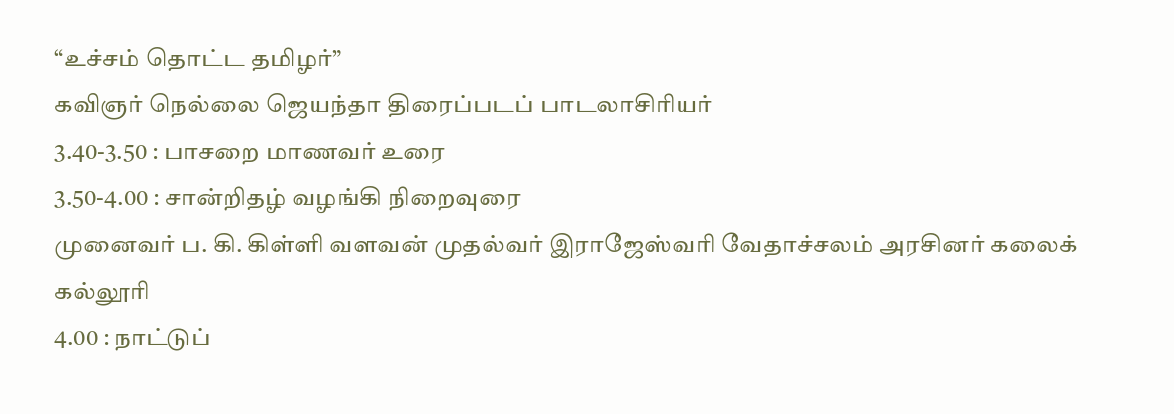“உச்சம் தொட்ட தமிழர்”
கவிஞர் நெல்லை ஜெயந்தா திரைப்படப் பாடலாசிரியர்
3.40-3.50 : பாசறை மாணவர் உரை
3.50-4.00 : சான்றிதழ் வழங்கி நிறைவுரை
முனைவர் ப. கி. கிள்ளி வளவன் முதல்வர் இராஜேஸ்வரி வேதாச்சலம் அரசினர் கலைக் கல்லூரி
4.00 : நாட்டுப்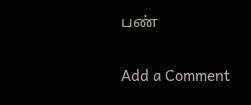பண்

Add a Comment